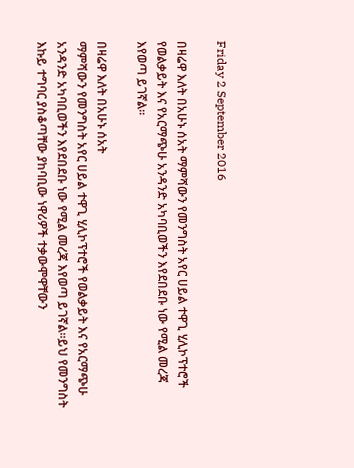Friday 2 September 2016

በዛሬዋ እለት በአሁኑ ሰአት ማምሻውን የመንግስት አየር ሀይል ተዋጊ ሂሊኮፕተሮች የወልቃይት እና የአርማጭሁ አንዳንድ አካባቢወችን እየደበደቡ ነው የሚል መረጃ እየወጣ ይገኛል።

በዛሬዋ እለት በአሁኑ ሰአት
ማምሻውን የመንግስት አየር ሀይል ተዋጊ ሂሊኮፕተሮች የወልቃይት እና የአርማጭሁ አንዳንድ አካባቢወችን እየደበደቡ ነው የሚል መረጃ እየወጣ ይገኛል።ይህ የመንግስት እኩይ ተግባር ያስቆጣቸው ያከባቢው ነዋሪዎች ተቃውሞዋቸውን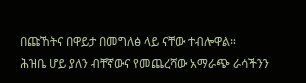በጩኸትና በዋይታ በመግለፅ ላይ ናቸው ተብሎዋል።
ሕዝቤ ሆይ ያለን ብቸኛውና የመጨረሻው አማራጭ ራሳችንን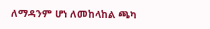ለማዳንም ሆነ ለመከላከል ጫካ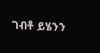ገብቶ ይሄንን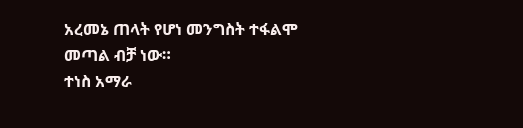አረመኔ ጠላት የሆነ መንግስት ተፋልሞ መጣል ብቻ ነው።
ተነስ አማራ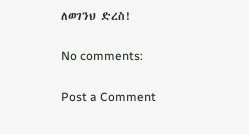ለወገንህ ድረስ!

No comments:

Post a Comment